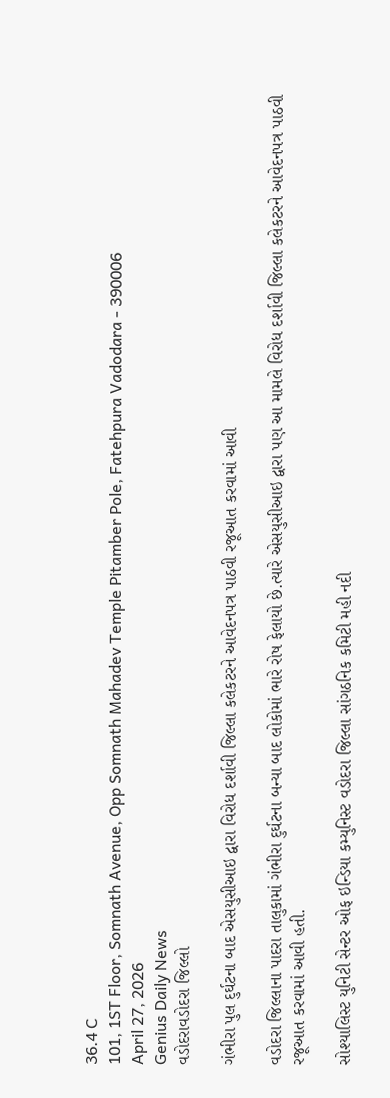36.4 C
101, 1ST Floor, Somnath Avenue, Opp Somnath Mahadev Temple Pitamber Pole, Fatehpura Vadodara - 390006
April 27, 2026
Genius Daily News
વડોદરાવડોદરા જિલ્લો

ગંભીરા પુલ દુર્ઘટના બાદ એસયુસીઆઇ દ્વારા વિરોધ દર્શાવી જિલ્લા કલેકટરને આવેદનપત્ર પાઠવી રજૂઆત કરવામાં આવી

વડોદરા જિલ્લાના પાદરા તાલુકામાં ગંભીરા દુર્ઘટના બન્યા બાદ લોકોમાં ભારે રોષ ફેલાયો છે.ત્યારે એસયુસીઆઇ દ્વારા પણ આ મામલે વિરોધ દર્શાવી જિલ્લા કલેકટરને આવેદનપત્ર પાઠવી રજૂઆત કરવામાં આવી હતી.

સોશ્યાલિસ્ટ યુનિટી સેન્ટર ઓફ ઇન્ડિયા કમ્યુનિસ્ટ વડોદરા જિલ્લા સાંગઠનિક કમિટી મહી નદી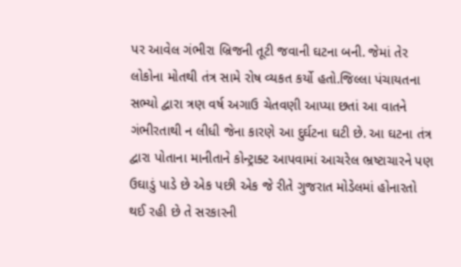પર આવેલ ગંભીરા બ્રિજની તૂટી જવાની ઘટના બની. જેમાં તેર લોકોના મોતથી તંત્ર સામે રોષ વ્યકત કર્યો હતો.જિલ્લા પંચાયતના સભ્યો દ્વારા ત્રણ વર્ષ અગાઉ ચેતવણી આપ્યા છતાં આ વાતને ગંભીરતાથી ન લીધી જેના કારણે આ દુર્ઘટના ઘટી છે. આ ઘટના તંત્ર દ્વારા પોતાના માનીતાને કોન્ટ્રાક્ટ આપવામાં આચરેલ ભ્રષ્ટાચારને પણ ઉઘાડું પાડે છે એક પછી એક જે રીતે ગુજરાત મોડેલમાં હોનારતો થઈ રહી છે તે સરકારની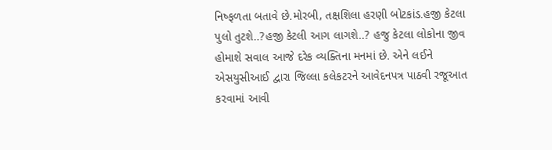નિષ્ફળતા બતાવે છે.મોરબી, તક્ષશિલા હરણી બોટકાંડ.હજી કેટલા પુલો તુટશે..?હજી કેટલી આગ લાગશે..? હજુ કેટલા લોકોના જીવ હોમાશે સવાલ આજે દરેક વ્યક્તિના મનમાં છે. એને લઈને એસયુસીઆઈ દ્વારા જિલ્લા કલેકટરને આવેદનપત્ર પાઠવી રજૂઆત કરવામાં આવી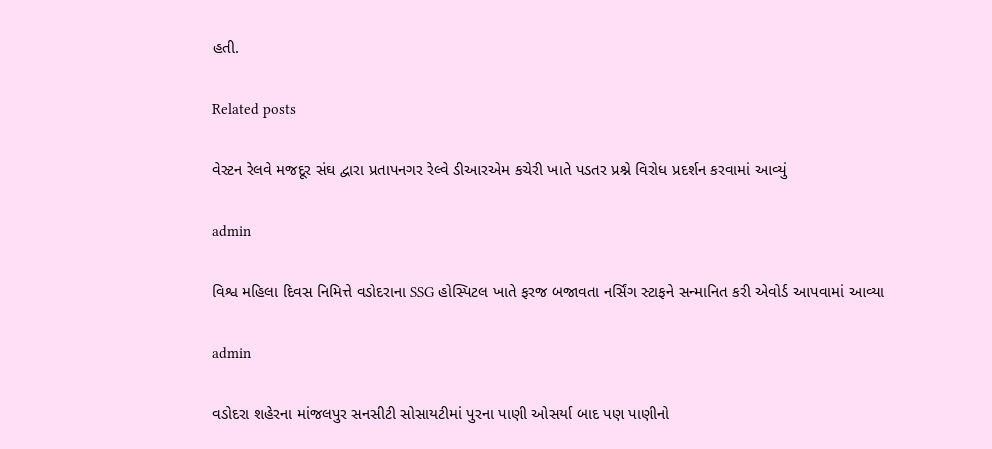હતી.

Related posts

વેસ્ટન રેલવે મજદૂર સંઘ દ્વારા પ્રતાપનગર રેલ્વે ડીઆરએમ કચેરી ખાતે પડતર પ્રશ્ને વિરોધ પ્રદર્શન કરવામાં આવ્યું

admin

વિશ્વ મહિલા દિવસ નિમિત્તે વડોદરાના SSG હોસ્પિટલ ખાતે ફરજ બજાવતા નર્સિંગ સ્ટાફને સન્માનિત કરી એવોર્ડ આપવામાં આવ્યા

admin

વડોદરા શહેરના માંજલપુર સનસીટી સોસાયટીમાં પુરના પાણી ઓસર્યા બાદ પણ પાણીનો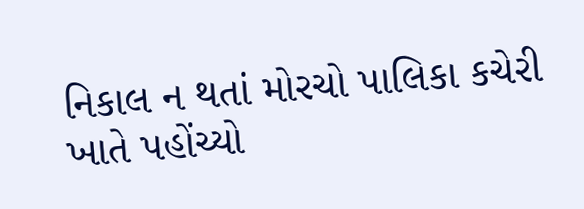નિકાલ ન થતાં મોરચો પાલિકા કચેરી ખાતે પહોંચ્યો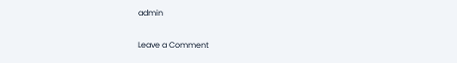admin

Leave a Comment